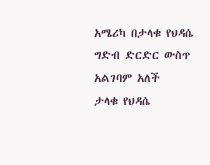አሜሪካ በታላቁ የህዳሴ ግድብ ድርድር ውስጥ አልገባም አለች
ታላቁ የህዳሴ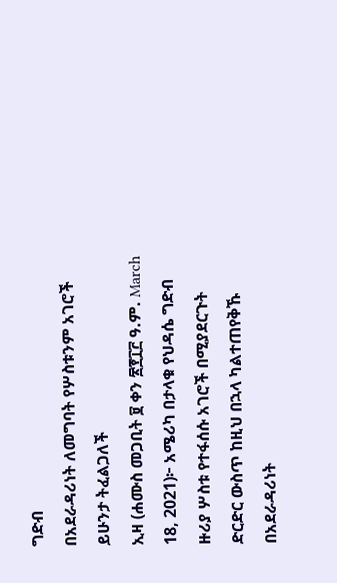ግድብ
በአደራዳሪነት ለመግባት የሦስቱንም አገሮች ይሁንታ ትፈልጋለች
ኢዛ (ሐሙስ መጋቢት ፱ ቀን ፳፻፲፫ ዓ.ም. March 18, 2021)፦ አሜሪካ በታላቁ የህዳሴ ግድብ ዙሪያ ሦስቱ የተፋሰሱ አገሮች በሚያደርጉት ድርድር ውስጥ ከዚህ በኋላ ካልተጠየቅኹ በአደራዳሪነት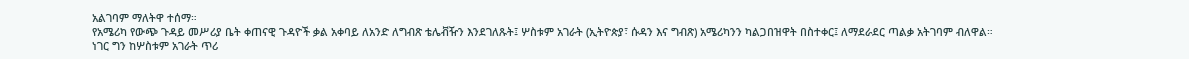አልገባም ማለትዋ ተሰማ።
የአሜሪካ የውጭ ጉዳይ መሥሪያ ቤት ቀጠናዊ ጉዳዮች ቃል አቀባይ ለአንድ ለግብጽ ቴሌቭዥን እንደገለጹት፤ ሦስቱም አገራት (ኢትዮጵያ፣ ሱዳን እና ግብጽ) አሜሪካንን ካልጋበዝዋት በስተቀር፤ ለማደራደር ጣልቃ አትገባም ብለዋል።
ነገር ግን ከሦስቱም አገራት ጥሪ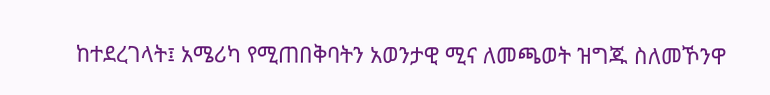ከተደረገላት፤ አሜሪካ የሚጠበቅባትን አወንታዊ ሚና ለመጫወት ዝግጁ ስለመኾንዋ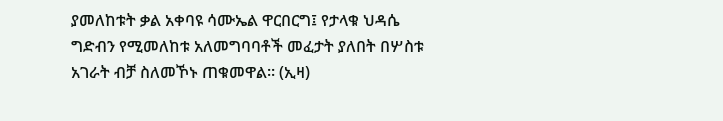ያመለከቱት ቃል አቀባዩ ሳሙኤል ዋርበርግ፤ የታላቁ ህዳሴ ግድብን የሚመለከቱ አለመግባባቶች መፈታት ያለበት በሦስቱ አገራት ብቻ ስለመኾኑ ጠቁመዋል። (ኢዛ)